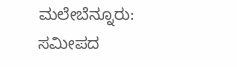ಮಲೇಬೆನ್ನೂರು: ಸಮೀಪದ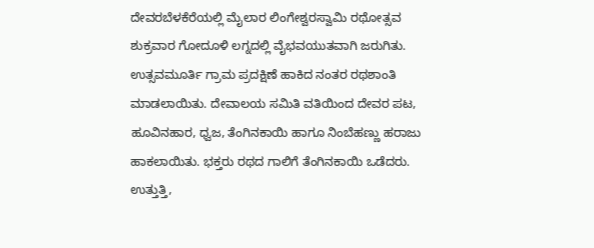ದೇವರಬೆಳಕೆರೆಯಲ್ಲಿ ಮೈಲಾರ ಲಿಂಗೇಶ್ವರಸ್ವಾಮಿ ರಥೋತ್ಸವ ಶುಕ್ರವಾರ ಗೋದೂಳಿ ಲಗ್ನದಲ್ಲಿ ವೈಭವಯುತವಾಗಿ ಜರುಗಿತು.
ಉತ್ಸವಮೂರ್ತಿ ಗ್ರಾಮ ಪ್ರದಕ್ಷಿಣೆ ಹಾಕಿದ ನಂತರ ರಥಶಾಂತಿ ಮಾಡಲಾಯಿತು. ದೇವಾಲಯ ಸಮಿತಿ ವತಿಯಿಂದ ದೇವರ ಪಟ, ಹೂವಿನಹಾರ, ಧ್ವಜ, ತೆಂಗಿನಕಾಯಿ ಹಾಗೂ ನಿಂಬೆಹಣ್ಣು ಹರಾಜು ಹಾಕಲಾಯಿತು. ಭಕ್ತರು ರಥದ ಗಾಲಿಗೆ ತೆಂಗಿನಕಾಯಿ ಒಡೆದರು. ಉತ್ತುತ್ತಿ,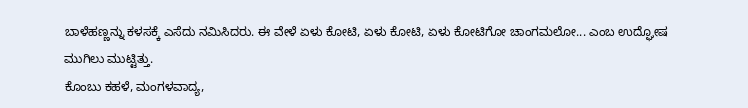ಬಾಳೆಹಣ್ಣನ್ನು ಕಳಸಕ್ಕೆ ಎಸೆದು ನಮಿಸಿದರು. ಈ ವೇಳೆ ಏಳು ಕೋಟಿ, ಏಳು ಕೋಟಿ, ಏಳು ಕೋಟಿಗೋ ಚಾಂಗಮಲೋ... ಎಂಬ ಉದ್ಘೋಷ ಮುಗಿಲು ಮುಟ್ಟಿತ್ತು.
ಕೊಂಬು ಕಹಳೆ, ಮಂಗಳವಾದ್ಯ,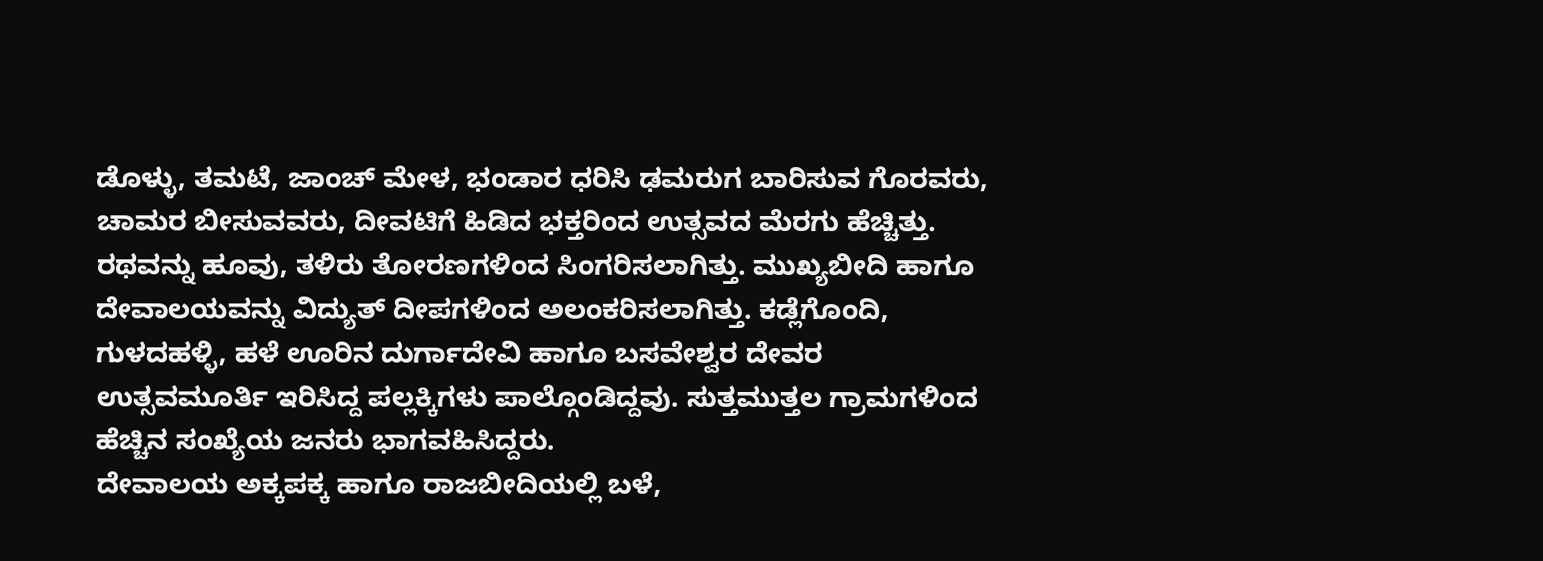ಡೊಳ್ಳು, ತಮಟೆ, ಜಾಂಚ್ ಮೇಳ, ಭಂಡಾರ ಧರಿಸಿ ಢಮರುಗ ಬಾರಿಸುವ ಗೊರವರು, ಚಾಮರ ಬೀಸುವವರು, ದೀವಟಿಗೆ ಹಿಡಿದ ಭಕ್ತರಿಂದ ಉತ್ಸವದ ಮೆರಗು ಹೆಚ್ಚಿತ್ತು.
ರಥವನ್ನು ಹೂವು, ತಳಿರು ತೋರಣಗಳಿಂದ ಸಿಂಗರಿಸಲಾಗಿತ್ತು. ಮುಖ್ಯಬೀದಿ ಹಾಗೂ ದೇವಾಲಯವನ್ನು ವಿದ್ಯುತ್ ದೀಪಗಳಿಂದ ಅಲಂಕರಿಸಲಾಗಿತ್ತು. ಕಡ್ಲೆಗೊಂದಿ, ಗುಳದಹಳ್ಳಿ, ಹಳೆ ಊರಿನ ದುರ್ಗಾದೇವಿ ಹಾಗೂ ಬಸವೇಶ್ವರ ದೇವರ ಉತ್ಸವಮೂರ್ತಿ ಇರಿಸಿದ್ದ ಪಲ್ಲಕ್ಕಿಗಳು ಪಾಲ್ಗೊಂಡಿದ್ದವು. ಸುತ್ತಮುತ್ತಲ ಗ್ರಾಮಗಳಿಂದ ಹೆಚ್ಚಿನ ಸಂಖ್ಯೆಯ ಜನರು ಭಾಗವಹಿಸಿದ್ದರು.
ದೇವಾಲಯ ಅಕ್ಕಪಕ್ಕ ಹಾಗೂ ರಾಜಬೀದಿಯಲ್ಲಿ ಬಳೆ,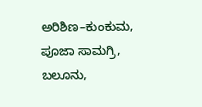ಅರಿಶಿಣ–ಕುಂಕುಮ, ಪೂಜಾ ಸಾಮಗ್ರಿ, ಬಲೂನು,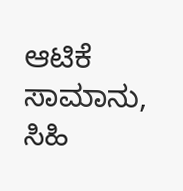ಆಟಿಕೆ ಸಾಮಾನು, ಸಿಹಿ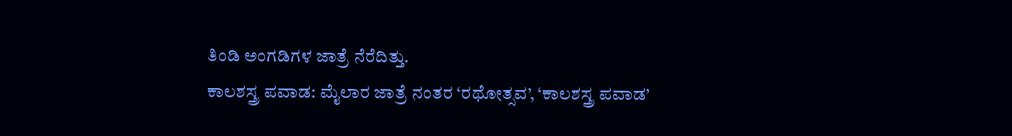ತಿಂಡಿ ಅಂಗಡಿಗಳ ಜಾತ್ರೆ ನೆರೆದಿತ್ತು.
ಕಾಲಶಸ್ತ್ರ ಪವಾಡ: ಮೈಲಾರ ಜಾತ್ರೆ ನಂತರ ‘ರಥೋತ್ಸವ’, ‘ಕಾಲಶಸ್ತ್ರ ಪವಾಡ’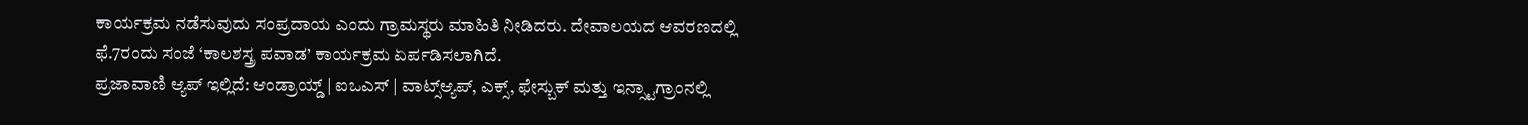ಕಾರ್ಯಕ್ರಮ ನಡೆಸುವುದು ಸಂಪ್ರದಾಯ ಎಂದು ಗ್ರಾಮಸ್ಥರು ಮಾಹಿತಿ ನೀಡಿದರು. ದೇವಾಲಯದ ಆವರಣದಲ್ಲಿ ಫೆ.7ರಂದು ಸಂಜೆ ‘ಕಾಲಶಸ್ತ್ರ ಪವಾಡ’ ಕಾರ್ಯಕ್ರಮ ಏರ್ಪಡಿಸಲಾಗಿದೆ.
ಪ್ರಜಾವಾಣಿ ಆ್ಯಪ್ ಇಲ್ಲಿದೆ: ಆಂಡ್ರಾಯ್ಡ್ | ಐಒಎಸ್ | ವಾಟ್ಸ್ಆ್ಯಪ್, ಎಕ್ಸ್, ಫೇಸ್ಬುಕ್ ಮತ್ತು ಇನ್ಸ್ಟಾಗ್ರಾಂನಲ್ಲಿ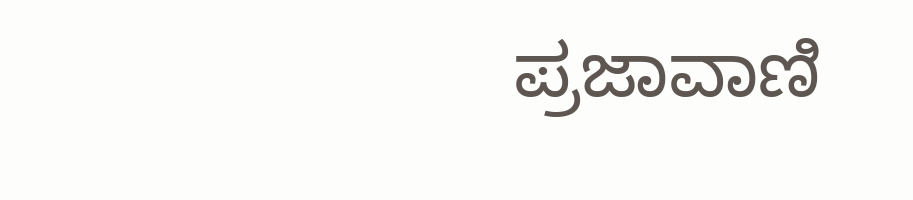ಪ್ರಜಾವಾಣಿ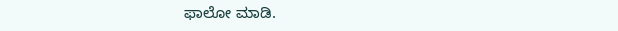ಫಾಲೋ ಮಾಡಿ.